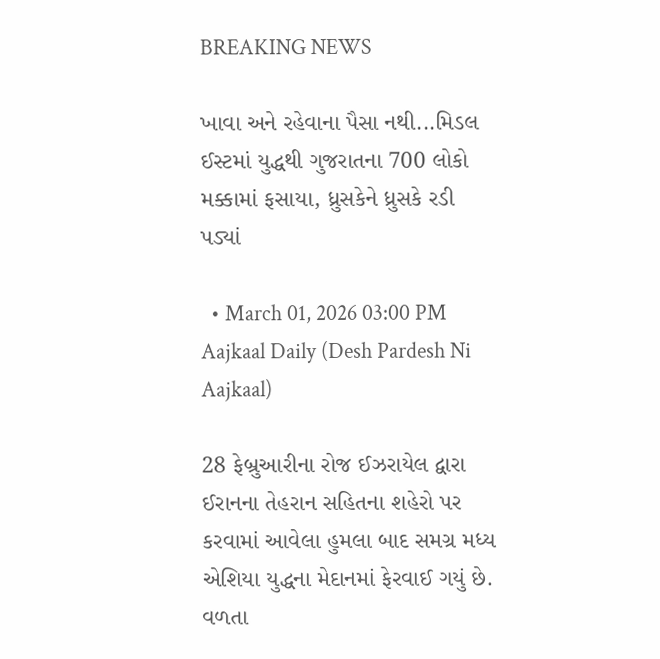BREAKING NEWS

ખાવા અને રહેવાના પૈસા નથી...મિડલ ઈસ્ટમાં યુદ્ધથી ગુજરાતના 700 લોકો મક્કામાં ફસાયા, ધ્રુસકેને ધ્રુસકે રડી પડ્યાં

  • March 01, 2026 03:00 PM
Aajkaal Daily (Desh Pardesh Ni Aajkaal)

28 ફેબ્રુઆરીના રોજ ઈઝરાયેલ દ્વારા ઈરાનના તેહરાન સહિતના શહેરો પર કરવામાં આવેલા હુમલા બાદ સમગ્ર મધ્ય એશિયા યુદ્ધના મેદાનમાં ફેરવાઈ ગયું છે. વળતા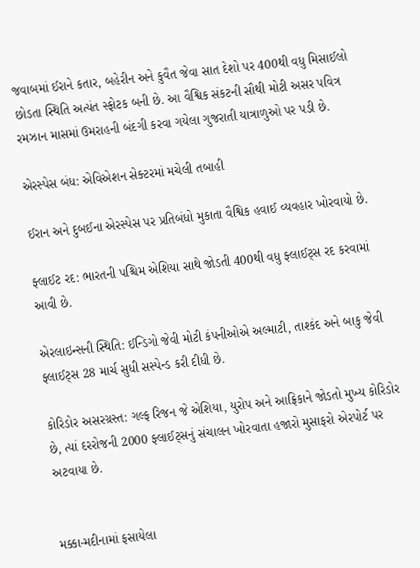જવાબમાં ઈરાને કતાર, બહેરીન અને કુવૈત જેવા સાત દેશો પર 400થી વધુ મિસાઈલો છોડતા સ્થિતિ અત્યંત સ્ફોટક બની છે. આ વૈશ્વિક સંકટની સૌથી મોટી અસર પવિત્ર રમઝાન માસમાં ઉમરાહની બંદગી કરવા ગયેલા ગુજરાતી યાત્રાળુઓ પર પડી છે.

એરસ્પેસ બંધ: એવિએશન સેક્ટરમાં મચેલી તબાહી

ઈરાન અને દુબઈના એરસ્પેસ પર પ્રતિબંધો મુકાતા વૈશ્વિક હવાઈ વ્યવહાર ખોરવાયો છે.

ફ્લાઈટ રદ: ભારતની પશ્ચિમ એશિયા સાથે જોડતી 400થી વધુ ફ્લાઈટ્સ રદ કરવામાં આવી છે.

એરલાઇન્સની સ્થિતિ: ઈન્ડિગો જેવી મોટી કંપનીઓએ અલ્માટી, તાશ્કંદ અને બાકુ જેવી ફ્લાઈટ્સ 28 માર્ચ સુધી સસ્પેન્ડ કરી દીધી છે.

કોરિડોર અસરગ્રસ્ત: ગલ્ફ રિજન જે એશિયા, યુરોપ અને આફ્રિકાને જોડતો મુખ્ય કોરિડોર છે, ત્યાં દરરોજની 2000 ફ્લાઈટ્સનું સંચાલન ખોરવાતા હજારો મુસાફરો એરપોર્ટ પર અટવાયા છે.


મક્કા-મદીનામાં ફસાયેલા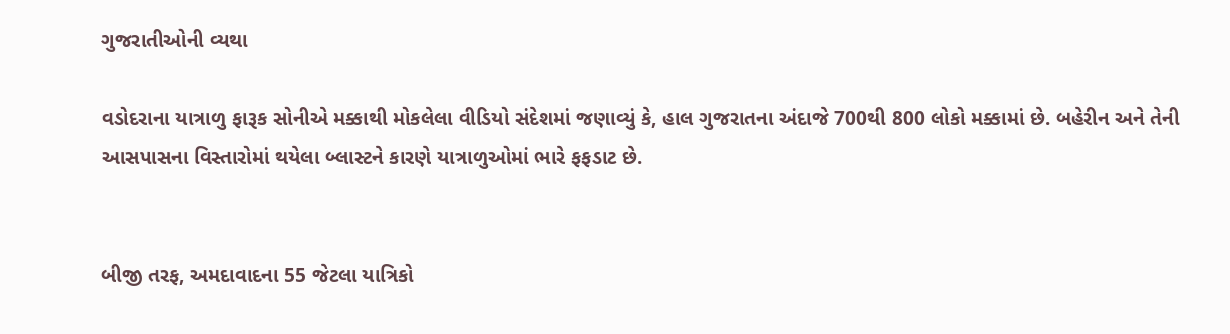ગુજરાતીઓની વ્યથા

વડોદરાના યાત્રાળુ ફારૂક સોનીએ મક્કાથી મોકલેલા વીડિયો સંદેશમાં જણાવ્યું કે, હાલ ગુજરાતના અંદાજે 700થી 800 લોકો મક્કામાં છે. બહેરીન અને તેની આસપાસના વિસ્તારોમાં થયેલા બ્લાસ્ટને કારણે યાત્રાળુઓમાં ભારે ફફડાટ છે.


બીજી તરફ, અમદાવાદના 55 જેટલા યાત્રિકો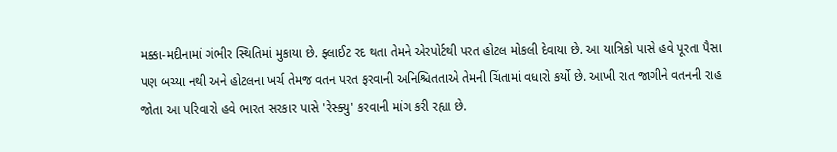મક્કા-મદીનામાં ગંભીર સ્થિતિમાં મુકાયા છે. ફ્લાઈટ રદ થતા તેમને એરપોર્ટથી પરત હોટલ મોકલી દેવાયા છે. આ યાત્રિકો પાસે હવે પૂરતા પૈસા પણ બચ્યા નથી અને હોટલના ખર્ચ તેમજ વતન પરત ફરવાની અનિશ્ચિતતાએ તેમની ચિંતામાં વધારો કર્યો છે. આખી રાત જાગીને વતનની રાહ જોતા આ પરિવારો હવે ભારત સરકાર પાસે 'રેસ્ક્યુ' કરવાની માંગ કરી રહ્યા છે.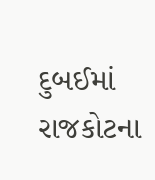દુબઈમાં રાજકોટના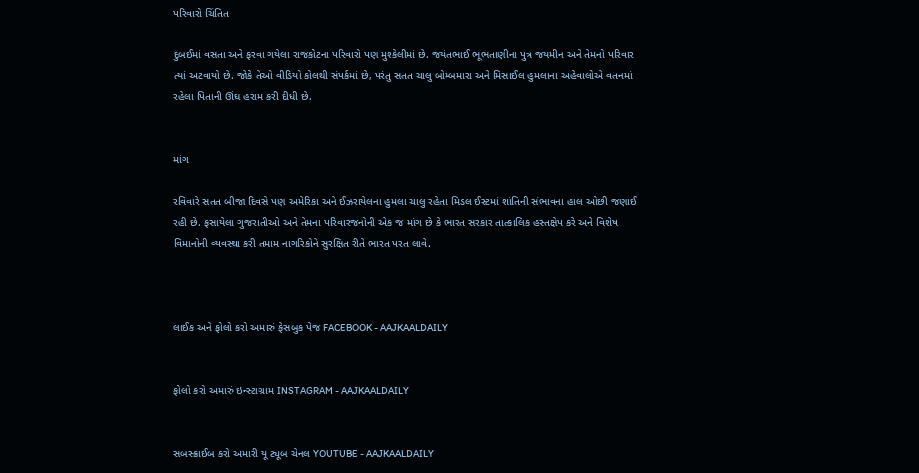પરિવારો ચિંતિત

દુબઈમાં વસતા અને ફરવા ગયેલા રાજકોટના પરિવારો પણ મુશ્કેલીમાં છે. જયંતભાઈ ભૂભતાણીના પુત્ર જયમીન અને તેમનો પરિવાર ત્યાં અટવાયો છે. જોકે તેઓ વીડિયો કોલથી સંપર્કમાં છે, પરંતુ સતત ચાલુ બોમ્બમારા અને મિસાઈલ હુમલાના અહેવાલોએ વતનમાં રહેલા પિતાની ઊંઘ હરામ કરી દીધી છે.


માંગ

રવિવારે સતત બીજા દિવસે પણ અમેરિકા અને ઈઝરાયેલના હુમલા ચાલુ રહેતા મિડલ ઈસ્ટમાં શાંતિની સંભાવના હાલ ઓછી જણાઈ રહી છે. ફસાયેલા ગુજરાતીઓ અને તેમના પરિવારજનોની એક જ માંગ છે કે ભારત સરકાર તાત્કાલિક હસ્તક્ષેપ કરે અને વિશેષ વિમાનોની વ્યવસ્થા કરી તમામ નાગરિકોને સુરક્ષિત રીતે ભારત પરત લાવે.



લાઈક અને ફોલો કરો અમારું ફેસબુક પેજ FACEBOOK - AAJKAALDAILY


ફોલો કરો અમારું ઇન્સ્ટાગ્રામ INSTAGRAM - AAJKAALDAILY


સબસ્ક્રાઈબ કરો અમારી યૂ ટ્યૂબ ચેનલ YOUTUBE - AAJKAALDAILY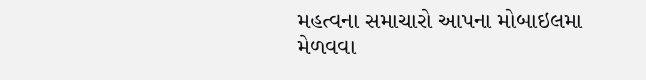મહત્વના સમાચારો આપના મોબાઇલમા મેળવવા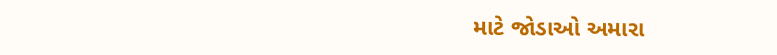માટે જોડાઓ અમારા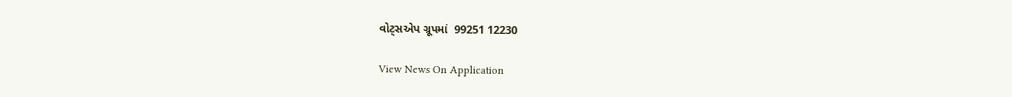વોટ્સએપ ગ્રૂપમાં  99251 12230

View News On Application